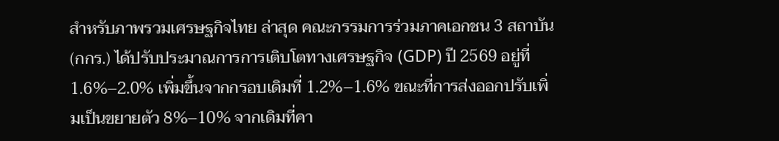สำหรับภาพรวมเศรษฐกิจไทย ล่าสุด คณะกรรมการร่วมภาคเอกชน 3 สถาบัน (กกร.) ได้ปรับประมาณการการเติบโตทางเศรษฐกิจ (GDP) ปี 2569 อยู่ที่ 1.6%–2.0% เพิ่มขึ้นจากกรอบเดิมที่ 1.2%–1.6% ขณะที่การส่งออกปรับเพิ่มเป็นขยายตัว 8%–10% จากเดิมที่คา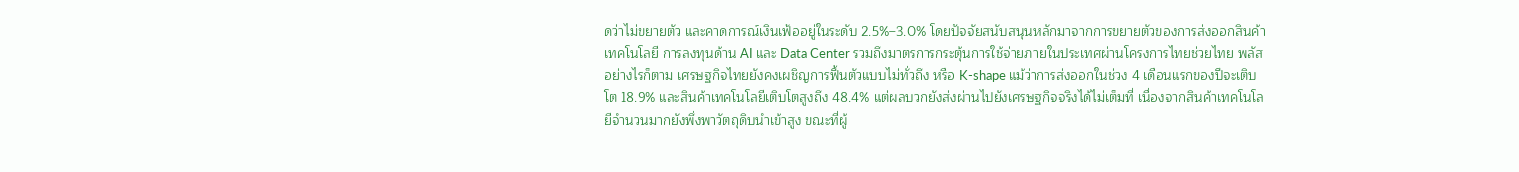ดว่าไม่ขยายตัว และคาดการณ์เงินเฟ้ออยู่ในระดับ 2.5%–3.0% โดยปัจจัยสนับสนุนหลักมาจากการขยายตัวของการส่งออกสินค้าเทคโนโลยี การลงทุนด้าน AI และ Data Center รวมถึงมาตรการกระตุ้นการใช้จ่ายภายในประเทศผ่านโครงการไทยช่วยไทย พลัส
อย่างไรก็ตาม เศรษฐกิจไทยยังคงเผชิญการฟื้นตัวแบบไม่ทั่วถึง หรือ K-shape แม้ว่าการส่งออกในช่วง 4 เดือนแรกของปีจะเติบโต 18.9% และสินค้าเทคโนโลยีเติบโตสูงถึง 48.4% แต่ผลบวกยังส่งผ่านไปยังเศรษฐกิจจริงได้ไม่เต็มที่ เนื่องจากสินค้าเทคโนโลยีจำนวนมากยังพึ่งพาวัตถุดิบนำเข้าสูง ขณะที่ผู้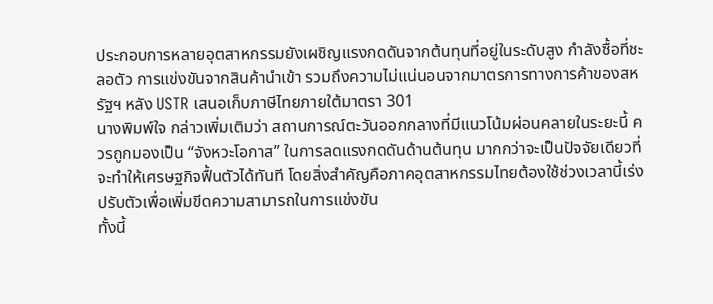ประกอบการหลายอุตสาหกรรมยังเผชิญแรงกดดันจากต้นทุนที่อยู่ในระดับสูง กำลังซื้อที่ชะลอตัว การแข่งขันจากสินค้านำเข้า รวมถึงความไม่แน่นอนจากมาตรการทางการค้าของสหรัฐฯ หลัง USTR เสนอเก็บภาษีไทยภายใต้มาตรา 301
นางพิมพ์ใจ กล่าวเพิ่มเติมว่า สถานการณ์ตะวันออกกลางที่มีแนวโน้มผ่อนคลายในระยะนี้ ควรถูกมองเป็น “จังหวะโอกาส” ในการลดแรงกดดันด้านต้นทุน มากกว่าจะเป็นปัจจัยเดียวที่จะทำให้เศรษฐกิจฟื้นตัวได้ทันที โดยสิ่งสำคัญคือภาคอุตสาหกรรมไทยต้องใช้ช่วงเวลานี้เร่งปรับตัวเพื่อเพิ่มขีดความสามารถในการแข่งขัน
ทั้งนี้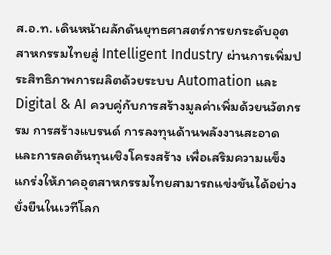ส.อ.ท. เดินหน้าผลักดันยุทธศาสตร์การยกระดับอุตสาหกรรมไทยสู่ Intelligent Industry ผ่านการเพิ่มประสิทธิภาพการผลิตด้วยระบบ Automation และ Digital & AI ควบคู่กับการสร้างมูลค่าเพิ่มด้วยนวัตกรรม การสร้างแบรนด์ การลงทุนด้านพลังงานสะอาด และการลดต้นทุนเชิงโครงสร้าง เพื่อเสริมความแข็งแกร่งให้ภาคอุตสาหกรรมไทยสามารถแข่งขันได้อย่างยั่งยืนในเวทีโลก